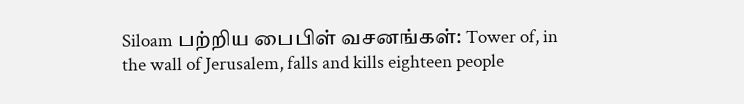Siloam பற்றிய பைபிள் வசனங்கள்: Tower of, in the wall of Jerusalem, falls and kills eighteen people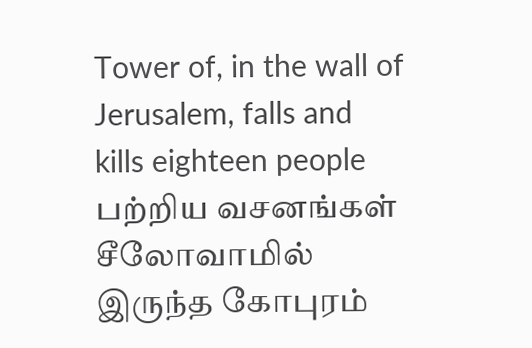Tower of, in the wall of Jerusalem, falls and kills eighteen people பற்றிய வசனங்கள்
சீலோவாமில் இருந்த கோபுரம்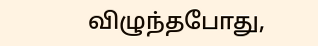விழுந்தபோது,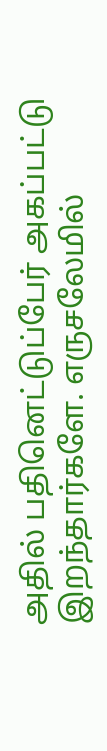அதில் பதினெட்டுப்பேர் அகப்பட்டு இறந்தார்களே. எருசலேமில்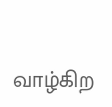வாழ்கிற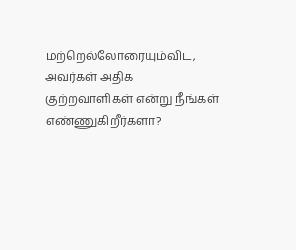மற்றெல்லோரையும்விட, அவர்கள் அதிக குற்றவாளிகள் என்று நீங்கள் எண்ணுகிறீர்களா?